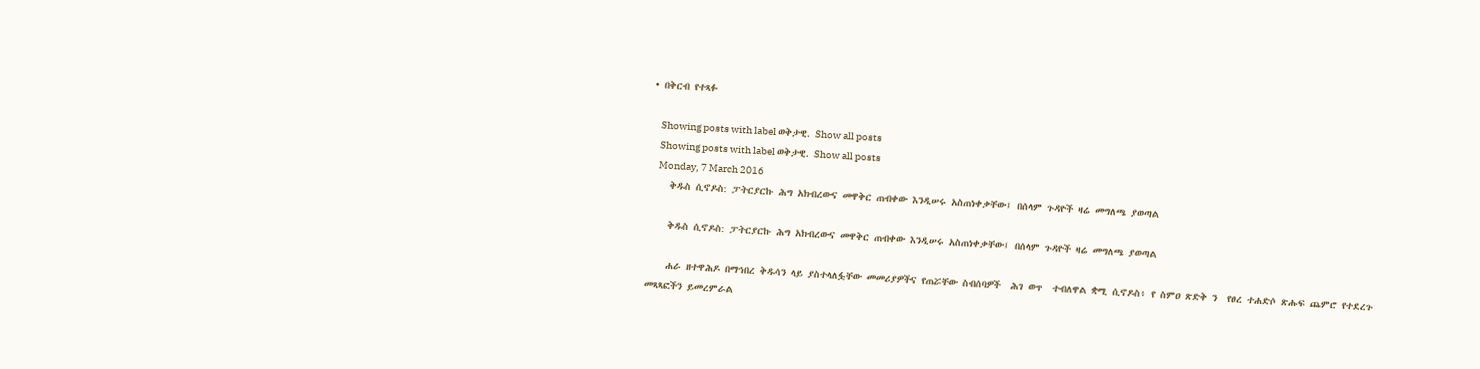• በቅርብ የተጻፉ

    Showing posts with label ወቅታዊ. Show all posts
    Showing posts with label ወቅታዊ. Show all posts
    Monday, 7 March 2016
    ቅዱስ ሲኖዶስ: ፓትርያርኩ ሕግ አክብረውና መዋቅር ጠብቀው እንዲሠሩ አስጠነቀቃቸው፤ በሰላም ጉዳዮች ዛሬ መግለጫ ያወጣል

    ቅዱስ ሲኖዶስ: ፓትርያርኩ ሕግ አክብረውና መዋቅር ጠብቀው እንዲሠሩ አስጠነቀቃቸው፤ በሰላም ጉዳዮች ዛሬ መግለጫ ያወጣል

    ሐራ ዘተዋሕዶ በማኅበረ ቅዱሳን ላይ ያስተላለፏቸው መመሪያዎችና የጠሯቸው ስብሰባዎች  ሕገ ወጥ  ተብለዋል ቋሚ ሲኖዶስ፥ የ ስምዐ ጽድቅ ን  የፀረ ተሐድሶ ጽሑፍ ጨምሮ የተደረጉ መጻጻፎችን ይመረምራል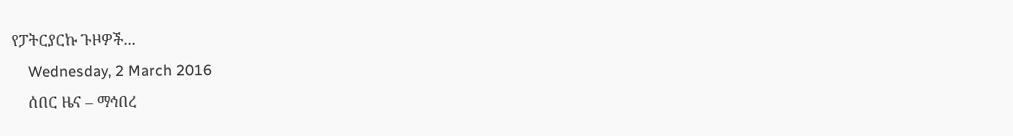የፓትርያርኩ ጉዞዎች...
    Wednesday, 2 March 2016
    ሰበር ዜና – ማኅበረ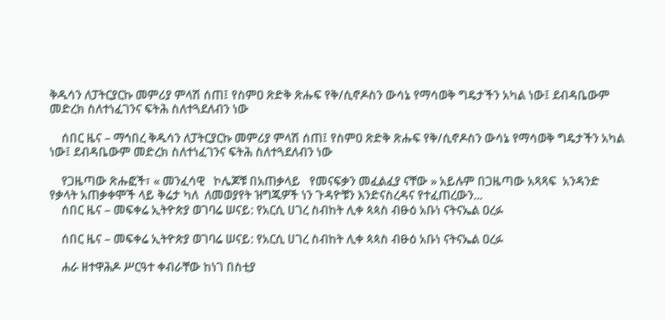ቅዱሳን ለፓትርያርኩ መምሪያ ምላሽ ሰጠ፤ የስምዐ ጽድቅ ጽሑፍ የቅ/ሲኖዶስን ውሳኔ የማሳወቅ ግዴታችን አካል ነው፤ ደብዳቤውም መድረክ ስለተነፈገንና ፍትሕ ስለተጓደለብን ነው

    ሰበር ዜና – ማኅበረ ቅዱሳን ለፓትርያርኩ መምሪያ ምላሽ ሰጠ፤ የስምዐ ጽድቅ ጽሑፍ የቅ/ሲኖዶስን ውሳኔ የማሳወቅ ግዴታችን አካል ነው፤ ደብዳቤውም መድረክ ስለተነፈገንና ፍትሕ ስለተጓደለብን ነው

    የጋዜጣው ጽሑፎች፣ « መንፈሳዊ   ኮሌጆቹ በአጠቃላይ   የመናፍቃን መፈልፈያ ናቸው » አይሉም በጋዜጣው አጻጻፍ  አንዳንድ የቃላት አጠቃቀሞች ላይ ቅሬታ ካለ  ለመወያየት ዝግጁዎች ነን ጉዳዮቹን እንድናስረዳና የተፈጠረውን...
    ሰበር ዜና – መፍቀሬ ኢትዮጵያ ወገባሬ ሠናይ: የአርሲ ሀገረ ስብከት ሊቀ ጳጳስ ብፁዕ አቡነ ናትናኤል ዐረፉ

    ሰበር ዜና – መፍቀሬ ኢትዮጵያ ወገባሬ ሠናይ: የአርሲ ሀገረ ስብከት ሊቀ ጳጳስ ብፁዕ አቡነ ናትናኤል ዐረፉ

    ሐራ ዘተዋሕዶ ሥርዓተ ቀብራቸው ከነገ በስቲያ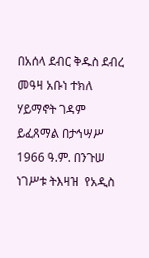በአሰላ ደብር ቅዱስ ደብረ መዓዛ አቡነ ተክለ ሃይማኖት ገዳም  ይፈጸማል በታኅሣሥ 1966 ዓ.ም. በንጉሠ ነገሥቱ ትእዛዝ  የአዲስ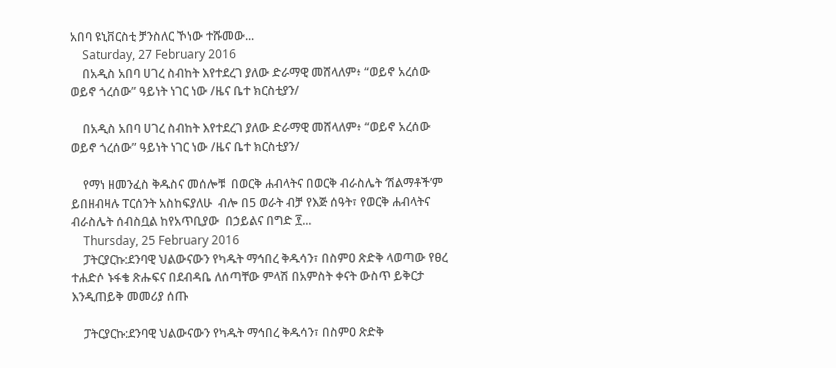አበባ ዩኒቨርስቲ ቻንስለር ኾነው ተሹመው...
    Saturday, 27 February 2016
    በአዲስ አበባ ሀገረ ስብከት እየተደረገ ያለው ድራማዊ መሸላለም፥ “ወይኖ አረሰው ወይኖ ጎረሰው” ዓይነት ነገር ነው /ዜና ቤተ ክርስቲያን/

    በአዲስ አበባ ሀገረ ስብከት እየተደረገ ያለው ድራማዊ መሸላለም፥ “ወይኖ አረሰው ወይኖ ጎረሰው” ዓይነት ነገር ነው /ዜና ቤተ ክርስቲያን/

    የማነ ዘመንፈስ ቅዱስና መሰሎቹ  በወርቅ ሐብላትና በወርቅ ብራስሌት ‘ሽልማቶች’ም ይበዘብዛሉ ፐርሰንት አስከፍያለሁ  ብሎ በ5 ወራት ብቻ የእጅ ሰዓት፣ የወርቅ ሐብላትና ብራስሌት ሰብስቧል ከየአጥቢያው  በኃይልና በግድ ፻...
    Thursday, 25 February 2016
    ፓትርያርኩ:ደንባዊ ህልውናውን የካዱት ማኅበረ ቅዱሳን፣ በስምዐ ጽድቅ ላወጣው የፀረ ተሐድሶ ኑፋቄ ጽሑፍና በደብዳቤ ለሰጣቸው ምላሽ በአምስት ቀናት ውስጥ ይቅርታ እንዲጠይቅ መመሪያ ሰጡ

    ፓትርያርኩ:ደንባዊ ህልውናውን የካዱት ማኅበረ ቅዱሳን፣ በስምዐ ጽድቅ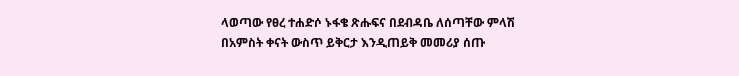ላወጣው የፀረ ተሐድሶ ኑፋቄ ጽሑፍና በደብዳቤ ለሰጣቸው ምላሽ በአምስት ቀናት ውስጥ ይቅርታ እንዲጠይቅ መመሪያ ሰጡ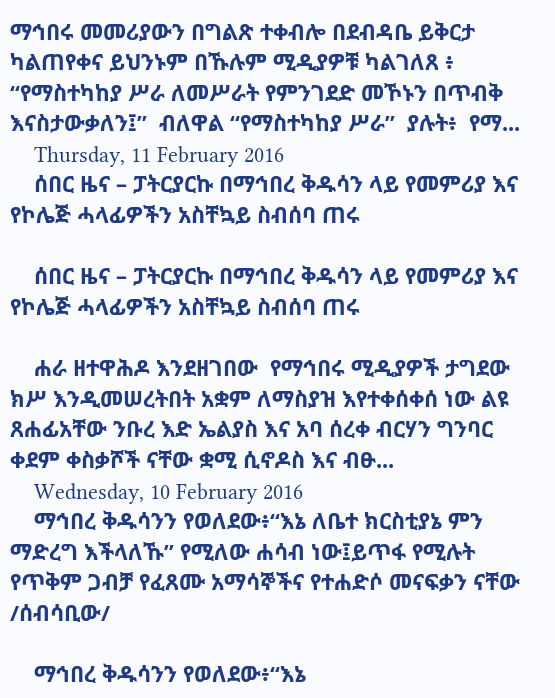ማኅበሩ መመሪያውን በግልጽ ተቀብሎ በደብዳቤ ይቅርታ ካልጠየቀና ይህንኑም በኹሉም ሚዲያዎቹ ካልገለጸ ፥ “የማስተካከያ ሥራ ለመሥራት የምንገደድ መኾኑን በጥብቅ እናስታውቃለን፤”  ብለዋል “የማስተካከያ ሥራ”  ያሉት፥  የማ...
    Thursday, 11 February 2016
    ሰበር ዜና – ፓትርያርኩ በማኅበረ ቅዱሳን ላይ የመምሪያ እና የኮሌጅ ሓላፊዎችን አስቸኳይ ስብሰባ ጠሩ

    ሰበር ዜና – ፓትርያርኩ በማኅበረ ቅዱሳን ላይ የመምሪያ እና የኮሌጅ ሓላፊዎችን አስቸኳይ ስብሰባ ጠሩ

    ሐራ ዘተዋሕዶ እንደዘገበው  የማኅበሩ ሚዲያዎች ታግደው ክሥ እንዲመሠረትበት አቋም ለማስያዝ እየተቀሰቀሰ ነው ልዩ ጸሐፊአቸው ንቡረ እድ ኤልያስ እና አባ ሰረቀ ብርሃን ግንባር ቀደም ቀስቃሾች ናቸው ቋሚ ሲኖዶስ እና ብፁ...
    Wednesday, 10 February 2016
    ማኅበረ ቅዱሳንን የወለደው፥“እኔ ለቤተ ክርስቲያኔ ምን ማድረግ እችላለኹ” የሚለው ሐሳብ ነው፤ይጥፋ የሚሉት የጥቅም ጋብቻ የፈጸሙ አማሳኞችና የተሐድሶ መናፍቃን ናቸው /ሰብሳቢው/

    ማኅበረ ቅዱሳንን የወለደው፥“እኔ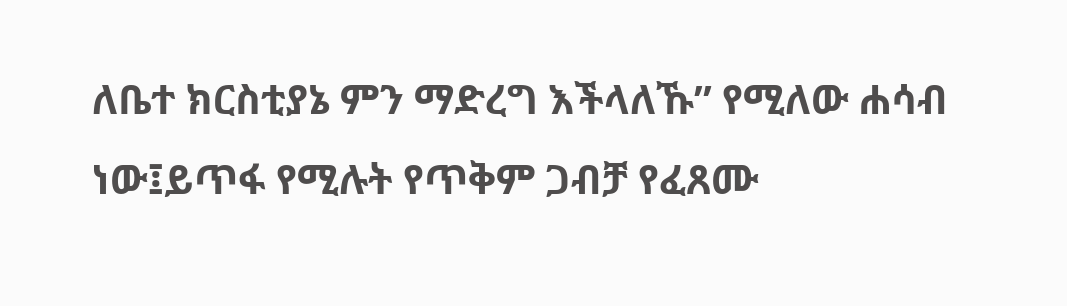ለቤተ ክርስቲያኔ ምን ማድረግ እችላለኹ” የሚለው ሐሳብ ነው፤ይጥፋ የሚሉት የጥቅም ጋብቻ የፈጸሙ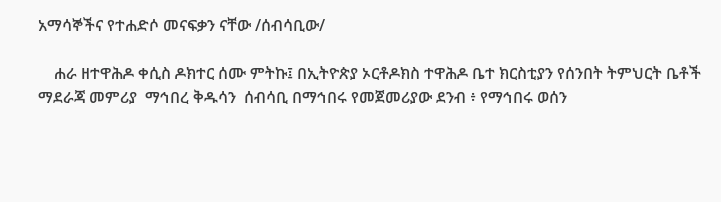አማሳኞችና የተሐድሶ መናፍቃን ናቸው /ሰብሳቢው/

    ሐራ ዘተዋሕዶ ቀሲስ ዶክተር ሰሙ ምትኩ፤ በኢትዮጵያ ኦርቶዶክስ ተዋሕዶ ቤተ ክርስቲያን የሰንበት ትምህርት ቤቶች ማደራጃ መምሪያ  ማኅበረ ቅዱሳን  ሰብሳቢ በማኅበሩ የመጀመሪያው ደንብ ፥ የማኅበሩ ወሰን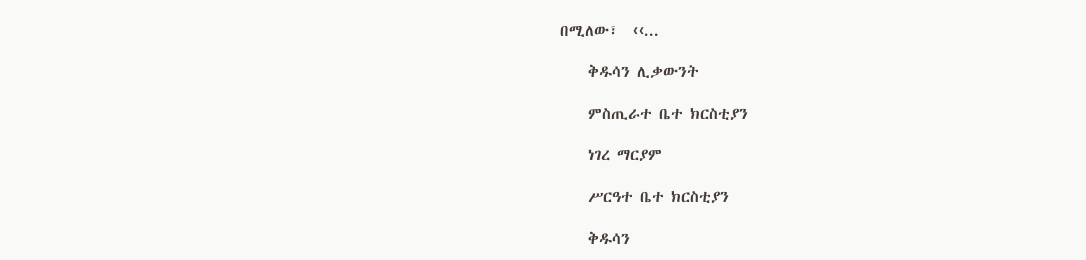በሚለው፣  ‹‹...

    ቅዱሳን ሊቃውንት

    ምስጢራተ ቤተ ክርስቲያን

    ነገረ ማርያም

    ሥርዓተ ቤተ ክርስቲያን

    ቅዱሳን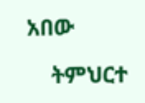አበው

    ትምህርተ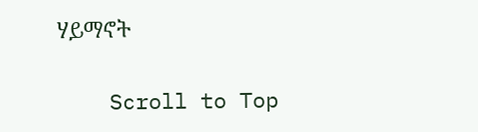ሃይማኖት

    Scroll to Top